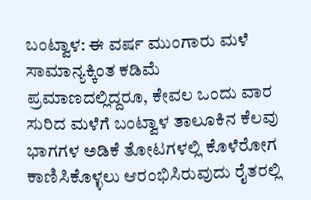ಬಂಟ್ವಾಳ: ಈ ವರ್ಷ ಮುಂಗಾರು ಮಳೆ ಸಾಮಾನ್ಯಕ್ಕಿಂತ ಕಡಿಮೆ ಪ್ರಮಾಣದಲ್ಲಿದ್ದರೂ, ಕೇವಲ ಒಂದು ವಾರ ಸುರಿದ ಮಳೆಗೆ ಬಂಟ್ವಾಳ ತಾಲೂಕಿನ ಕೆಲವು ಭಾಗಗಳ ಅಡಿಕೆ ತೋಟಗಳಲ್ಲಿ ಕೊಳೆರೋಗ ಕಾಣಿಸಿಕೊಳ್ಳಲು ಆರಂಭಿಸಿರುವುದು ರೈತರಲ್ಲಿ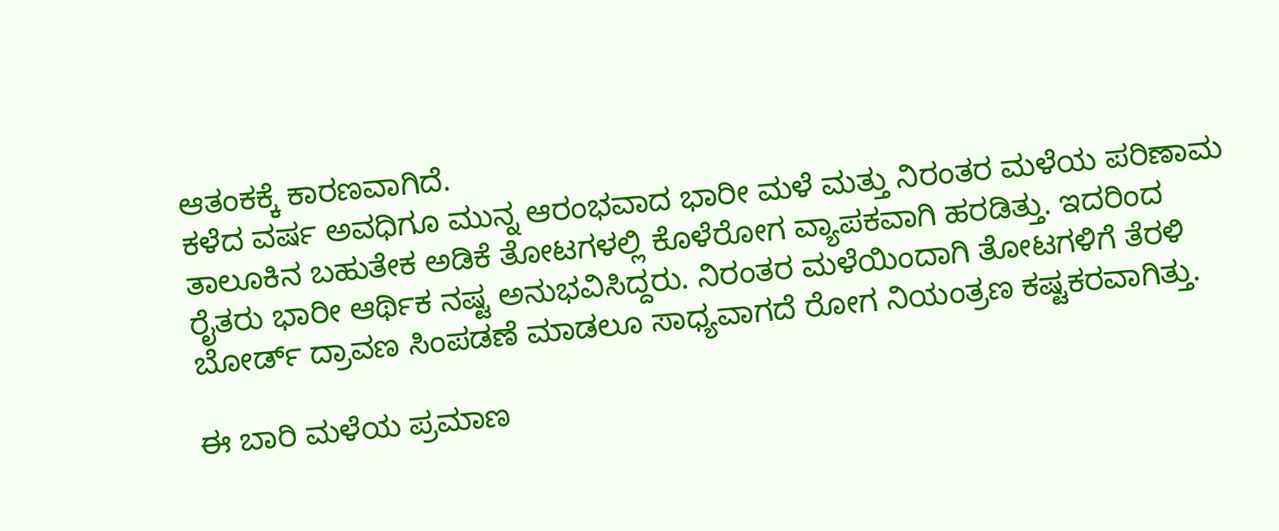ಆತಂಕಕ್ಕೆ ಕಾರಣವಾಗಿದೆ.
ಕಳೆದ ವರ್ಷ ಅವಧಿಗೂ ಮುನ್ನ ಆರಂಭವಾದ ಭಾರೀ ಮಳೆ ಮತ್ತು ನಿರಂತರ ಮಳೆಯ ಪರಿಣಾಮ ತಾಲೂಕಿನ ಬಹುತೇಕ ಅಡಿಕೆ ತೋಟಗಳಲ್ಲಿ ಕೊಳೆರೋಗ ವ್ಯಾಪಕವಾಗಿ ಹರಡಿತ್ತು. ಇದರಿಂದ ರೈತರು ಭಾರೀ ಆರ್ಥಿಕ ನಷ್ಟ ಅನುಭವಿಸಿದ್ದರು. ನಿರಂತರ ಮಳೆಯಿಂದಾಗಿ ತೋಟಗಳಿಗೆ ತೆರಳಿ ಬೋರ್ಡ್ ದ್ರಾವಣ ಸಿಂಪಡಣೆ ಮಾಡಲೂ ಸಾಧ್ಯವಾಗದೆ ರೋಗ ನಿಯಂತ್ರಣ ಕಷ್ಟಕರವಾಗಿತ್ತು.

ಈ ಬಾರಿ ಮಳೆಯ ಪ್ರಮಾಣ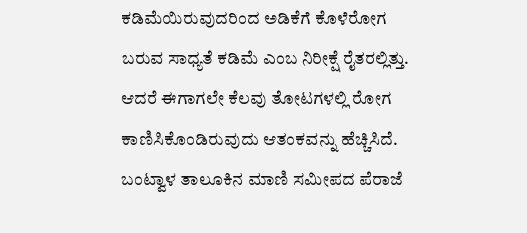ಕಡಿಮೆಯಿರುವುದರಿಂದ ಅಡಿಕೆಗೆ ಕೊಳೆರೋಗ ಬರುವ ಸಾಧ್ಯತೆ ಕಡಿಮೆ ಎಂಬ ನಿರೀಕ್ಷೆ ರೈತರಲ್ಲಿತ್ತು. ಆದರೆ ಈಗಾಗಲೇ ಕೆಲವು ತೋಟಗಳಲ್ಲಿ ರೋಗ ಕಾಣಿಸಿಕೊಂಡಿರುವುದು ಆತಂಕವನ್ನು ಹೆಚ್ಚಿಸಿದೆ.
ಬಂಟ್ವಾಳ ತಾಲೂಕಿನ ಮಾಣಿ ಸಮೀಪದ ಪೆರಾಜೆ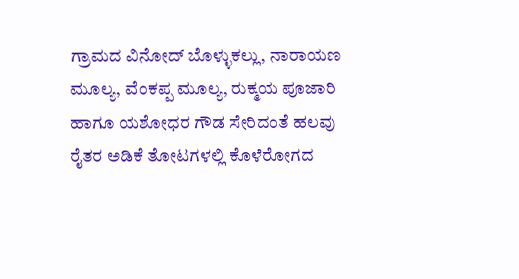ಗ್ರಾಮದ ವಿನೋದ್ ಬೊಳ್ಳುಕಲ್ಲು, ನಾರಾಯಣ ಮೂಲ್ಯ, ವೆಂಕಪ್ಪ ಮೂಲ್ಯ, ರುಕ್ಮಯ ಪೂಜಾರಿ ಹಾಗೂ ಯಶೋಧರ ಗೌಡ ಸೇರಿದಂತೆ ಹಲವು ರೈತರ ಅಡಿಕೆ ತೋಟಗಳಲ್ಲಿ ಕೊಳೆರೋಗದ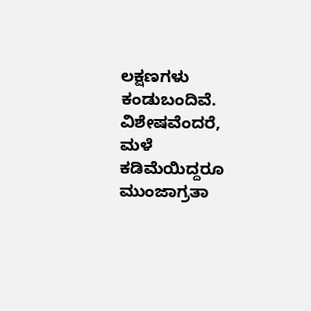ಲಕ್ಷಣಗಳು ಕಂಡುಬಂದಿವೆ. ವಿಶೇಷವೆಂದರೆ, ಮಳೆ ಕಡಿಮೆಯಿದ್ದರೂ ಮುಂಜಾಗ್ರತಾ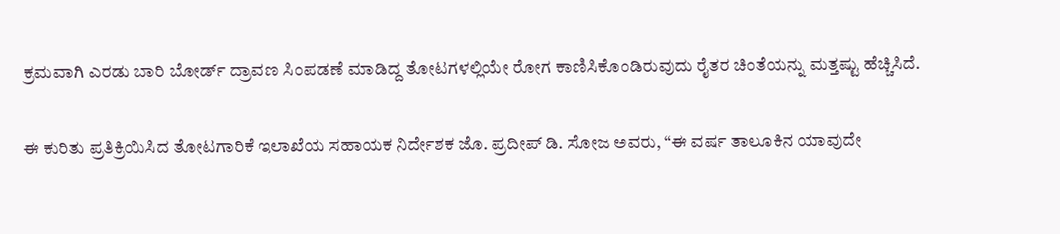ಕ್ರಮವಾಗಿ ಎರಡು ಬಾರಿ ಬೋರ್ಡ್ ದ್ರಾವಣ ಸಿಂಪಡಣೆ ಮಾಡಿದ್ದ ತೋಟಗಳಲ್ಲಿಯೇ ರೋಗ ಕಾಣಿಸಿಕೊಂಡಿರುವುದು ರೈತರ ಚಿಂತೆಯನ್ನು ಮತ್ತಷ್ಟು ಹೆಚ್ಚಿಸಿದೆ.

ಈ ಕುರಿತು ಪ್ರತಿಕ್ರಿಯಿಸಿದ ತೋಟಗಾರಿಕೆ ಇಲಾಖೆಯ ಸಹಾಯಕ ನಿರ್ದೇಶಕ ಜೊ. ಪ್ರದೀಪ್ ಡಿ. ಸೋಜ ಅವರು, “ಈ ವರ್ಷ ತಾಲೂಕಿನ ಯಾವುದೇ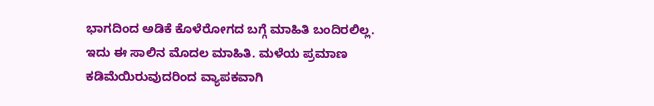ಭಾಗದಿಂದ ಅಡಿಕೆ ಕೊಳೆರೋಗದ ಬಗ್ಗೆ ಮಾಹಿತಿ ಬಂದಿರಲಿಲ್ಲ. ಇದು ಈ ಸಾಲಿನ ಮೊದಲ ಮಾಹಿತಿ. ಮಳೆಯ ಪ್ರಮಾಣ ಕಡಿಮೆಯಿರುವುದರಿಂದ ವ್ಯಾಪಕವಾಗಿ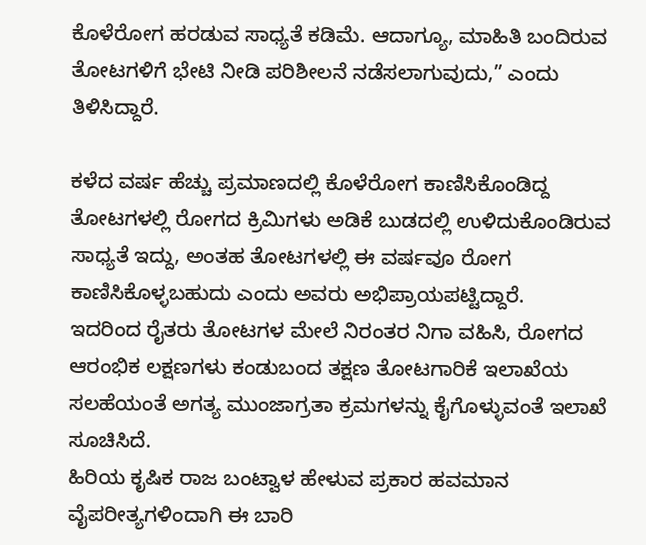ಕೊಳೆರೋಗ ಹರಡುವ ಸಾಧ್ಯತೆ ಕಡಿಮೆ. ಆದಾಗ್ಯೂ, ಮಾಹಿತಿ ಬಂದಿರುವ ತೋಟಗಳಿಗೆ ಭೇಟಿ ನೀಡಿ ಪರಿಶೀಲನೆ ನಡೆಸಲಾಗುವುದು,” ಎಂದು ತಿಳಿಸಿದ್ದಾರೆ.

ಕಳೆದ ವರ್ಷ ಹೆಚ್ಚು ಪ್ರಮಾಣದಲ್ಲಿ ಕೊಳೆರೋಗ ಕಾಣಿಸಿಕೊಂಡಿದ್ದ ತೋಟಗಳಲ್ಲಿ ರೋಗದ ಕ್ರಿಮಿಗಳು ಅಡಿಕೆ ಬುಡದಲ್ಲಿ ಉಳಿದುಕೊಂಡಿರುವ ಸಾಧ್ಯತೆ ಇದ್ದು, ಅಂತಹ ತೋಟಗಳಲ್ಲಿ ಈ ವರ್ಷವೂ ರೋಗ ಕಾಣಿಸಿಕೊಳ್ಳಬಹುದು ಎಂದು ಅವರು ಅಭಿಪ್ರಾಯಪಟ್ಟಿದ್ದಾರೆ.
ಇದರಿಂದ ರೈತರು ತೋಟಗಳ ಮೇಲೆ ನಿರಂತರ ನಿಗಾ ವಹಿಸಿ, ರೋಗದ ಆರಂಭಿಕ ಲಕ್ಷಣಗಳು ಕಂಡುಬಂದ ತಕ್ಷಣ ತೋಟಗಾರಿಕೆ ಇಲಾಖೆಯ ಸಲಹೆಯಂತೆ ಅಗತ್ಯ ಮುಂಜಾಗ್ರತಾ ಕ್ರಮಗಳನ್ನು ಕೈಗೊಳ್ಳುವಂತೆ ಇಲಾಖೆ ಸೂಚಿಸಿದೆ.
ಹಿರಿಯ ಕೃಷಿಕ ರಾಜ ಬಂಟ್ವಾಳ ಹೇಳುವ ಪ್ರಕಾರ ಹವಮಾನ ವೈಪರೀತ್ಯಗಳಿಂದಾಗಿ ಈ ಬಾರಿ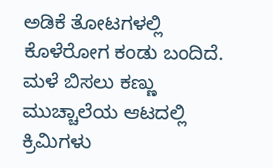ಅಡಿಕೆ ತೋಟಗಳಲ್ಲಿ ಕೊಳೆರೋಗ ಕಂಡು ಬಂದಿದೆ.
ಮಳೆ ಬಿಸಲು ಕಣ್ಣು ಮುಚ್ಚಾಲೆಯ ಆಟದಲ್ಲಿ ಕ್ರಿಮಿಗಳು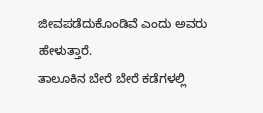ಜೀವಪಡೆದುಕೊಂಡಿವೆ ಎಂದು ಅವರು ಹೇಳುತ್ತಾರೆ.
ತಾಲೂಕಿನ ಬೇರೆ ಬೇರೆ ಕಡೆಗಳಲ್ಲಿ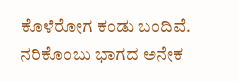ಕೊಳೆರೋಗ ಕಂಡು ಬಂದಿವೆ. ನರಿಕೊಂಬು ಭಾಗದ ಅನೇಕ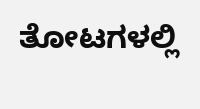ತೋಟಗಳಲ್ಲಿ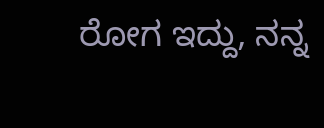ರೋಗ ಇದ್ದು, ನನ್ನ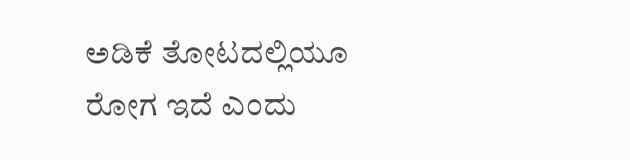ಅಡಿಕೆ ತೋಟದಲ್ಲಿಯೂ ರೋಗ ಇದೆ ಎಂದು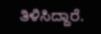ತಿಳಿಸಿದ್ದಾರೆ.